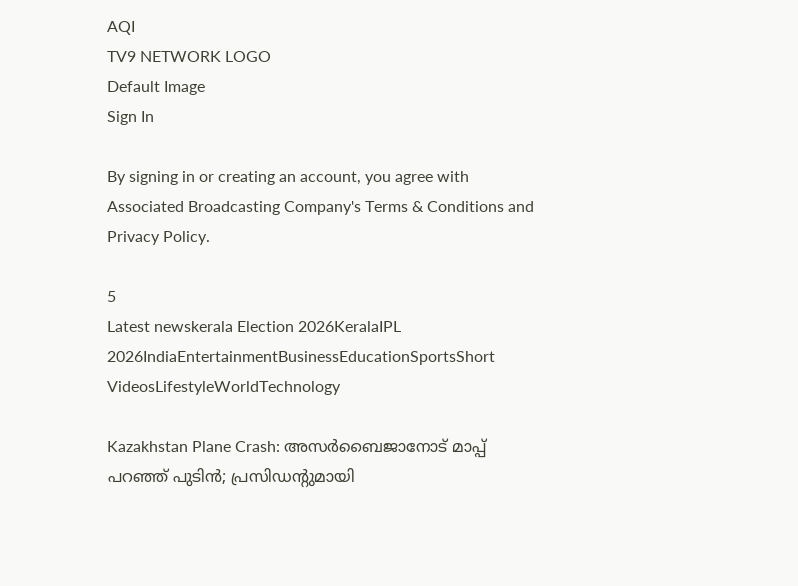AQI
TV9 NETWORK LOGO
Default Image
Sign In

By signing in or creating an account, you agree with Associated Broadcasting Company's Terms & Conditions and Privacy Policy.

5
Latest newskerala Election 2026KeralaIPL 2026IndiaEntertainmentBusinessEducationSportsShort VideosLifestyleWorldTechnology

Kazakhstan Plane Crash: അസര്‍ബൈജാനോട് മാപ്പ് പറഞ്ഞ് പുടിന്‍; പ്രസിഡന്റുമായി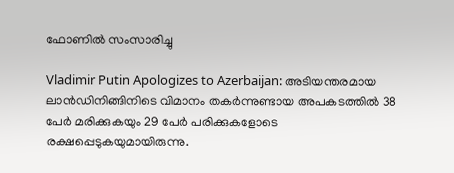ഫോണില്‍ സംസാരിച്ചു

Vladimir Putin Apologizes to Azerbaijan: അടിയന്തരമായ ലാന്‍ഡിനിങ്ങിനിടെ വിമാനം തകര്‍ന്നുണ്ടായ അപകടത്തില്‍ 38 പേര്‍ മരിക്കുകയും 29 പേര്‍ പരിക്കുകളോടെ രക്ഷപ്പെടുകയുമായിരുന്നു.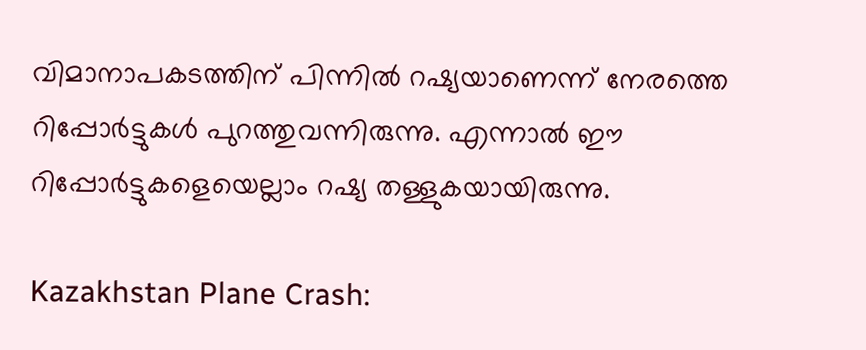വിമാനാപകടത്തിന് പിന്നില്‍ റഷ്യയാണെന്ന് നേരത്തെ റിപ്പോര്‍ട്ടുകള്‍ പുറത്തുവന്നിരുന്നു. എന്നാല്‍ ഈ റിപ്പോര്‍ട്ടുകളെയെല്ലാം റഷ്യ തള്ളുകയായിരുന്നു.

Kazakhstan Plane Crash: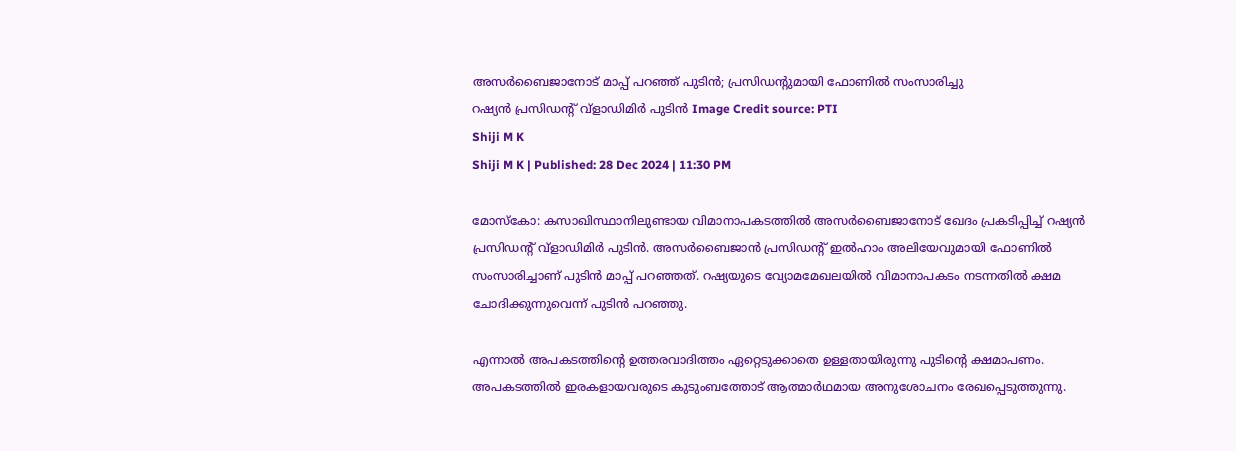അസര്‍ബൈജാനോട് മാപ്പ് പറഞ്ഞ് പുടിന്‍; പ്രസിഡന്റുമായി ഫോണില്‍ സംസാരിച്ചു
റഷ്യന്‍ പ്രസിഡന്റ് വ്‌ളാഡിമിര്‍ പുടിന്‍ Image Credit source: PTI
Shiji M K
Shiji M K | Published: 28 Dec 2024 | 11:30 PM

മോസ്‌കോ: കസാഖിസ്ഥാനിലുണ്ടായ വിമാനാപകടത്തില്‍ അസര്‍ബൈജാനോട് ഖേദം പ്രകടിപ്പിച്ച് റഷ്യന്‍ പ്രസിഡന്റ് വ്‌ളാഡിമിര്‍ പുടിന്‍. അസര്‍ബൈജാന്‍ പ്രസിഡന്റ് ഇല്‍ഹാം അലിയേവുമായി ഫോണില്‍ സംസാരിച്ചാണ് പുടിന്‍ മാപ്പ് പറഞ്ഞത്. റഷ്യയുടെ വ്യോമമേഖലയില്‍ വിമാനാപകടം നടന്നതില്‍ ക്ഷമ ചോദിക്കുന്നുവെന്ന് പുടിന്‍ പറഞ്ഞു.

എന്നാല്‍ അപകടത്തിന്റെ ഉത്തരവാദിത്തം ഏറ്റെടുക്കാതെ ഉള്ളതായിരുന്നു പുടിന്റെ ക്ഷമാപണം. അപകടത്തില്‍ ഇരകളായവരുടെ കുടുംബത്തോട് ആത്മാര്‍ഥമായ അനുശോചനം രേഖപ്പെടുത്തുന്നു.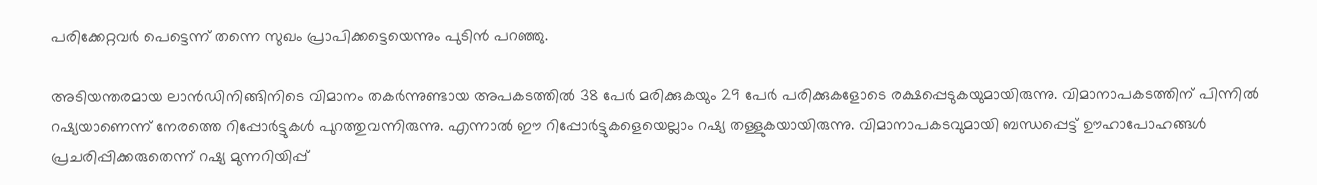പരിക്കേറ്റവര്‍ പെട്ടെന്ന് തന്നെ സുഖം പ്രാപിക്കട്ടെയെന്നും പുടിന്‍ പറഞ്ഞു.

അടിയന്തരമായ ലാന്‍ഡിനിങ്ങിനിടെ വിമാനം തകര്‍ന്നുണ്ടായ അപകടത്തില്‍ 38 പേര്‍ മരിക്കുകയും 29 പേര്‍ പരിക്കുകളോടെ രക്ഷപ്പെടുകയുമായിരുന്നു. വിമാനാപകടത്തിന് പിന്നില്‍ റഷ്യയാണെന്ന് നേരത്തെ റിപ്പോര്‍ട്ടുകള്‍ പുറത്തുവന്നിരുന്നു. എന്നാല്‍ ഈ റിപ്പോര്‍ട്ടുകളെയെല്ലാം റഷ്യ തള്ളുകയായിരുന്നു. വിമാനാപകടവുമായി ബന്ധപ്പെട്ട് ഊഹാപോഹങ്ങള്‍ പ്രചരിപ്പിക്കരുതെന്ന് റഷ്യ മുന്നറിയിപ്പ്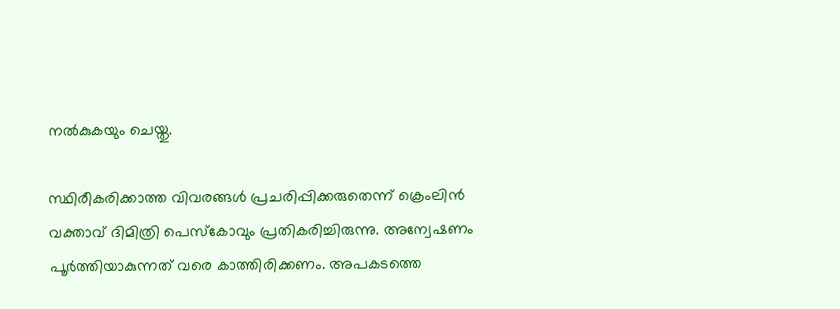നല്‍കുകയും ചെയ്തു.

സ്ഥിരീകരിക്കാത്ത വിവരങ്ങള്‍ പ്രചരിപ്പിക്കരുതെന്ന് ക്രെംലിന്‍ വക്താവ് ദിമിത്രി പെസ്‌കോവും പ്രതികരിച്ചിരുന്നു. അന്വേഷണം പൂര്‍ത്തിയാകുന്നത് വരെ കാത്തിരിക്കണം. അപകടത്തെ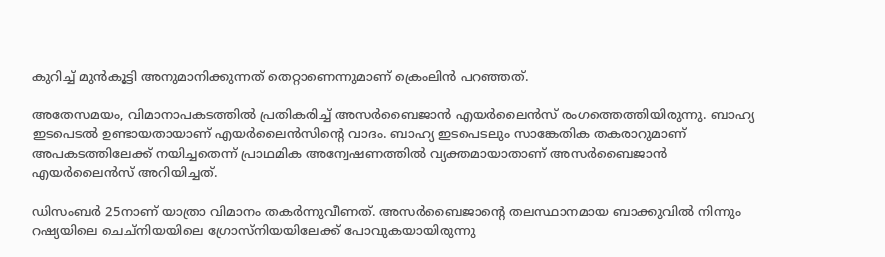കുറിച്ച് മുന്‍കൂട്ടി അനുമാനിക്കുന്നത് തെറ്റാണെന്നുമാണ് ക്രെംലിന്‍ പറഞ്ഞത്.

അതേസമയം, വിമാനാപകടത്തില്‍ പ്രതികരിച്ച് അസര്‍ബൈജാന്‍ എയര്‍ലൈന്‍സ് രംഗത്തെത്തിയിരുന്നു. ബാഹ്യ ഇടപെടല്‍ ഉണ്ടായതായാണ് എയര്‍ലൈന്‍സിന്റെ വാദം. ബാഹ്യ ഇടപെടലും സാങ്കേതിക തകരാറുമാണ് അപകടത്തിലേക്ക് നയിച്ചതെന്ന് പ്രാഥമിക അന്വേഷണത്തില്‍ വ്യക്തമായാതാണ് അസര്‍ബൈജാന്‍ എയര്‍ലൈന്‍സ് അറിയിച്ചത്.

ഡിസംബര്‍ 25നാണ് യാത്രാ വിമാനം തകര്‍ന്നുവീണത്. അസര്‍ബൈജാന്റെ തലസ്ഥാനമായ ബാക്കുവില്‍ നിന്നും റഷ്യയിലെ ചെച്‌നിയയിലെ ഗ്രോസ്‌നിയയിലേക്ക് പോവുകയായിരുന്നു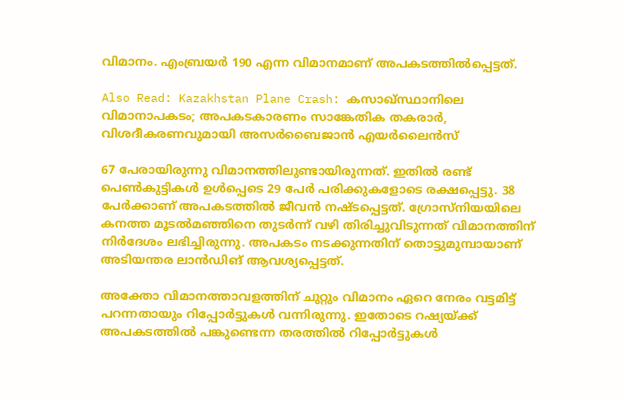വിമാനം. എംബ്രയര്‍ 190 എന്ന വിമാനമാണ് അപകടത്തില്‍പ്പെട്ടത്.

Also Read: Kazakhstan Plane Crash: കസാഖ്സ്ഥാനിലെ വിമാനാപകടം; അപകടകാരണം സാങ്കേതിക തകരാർ, വിശദീകരണവുമായി അസർബൈജാൻ എയർലൈൻസ്

67 പേരായിരുന്നു വിമാനത്തിലുണ്ടായിരുന്നത്. ഇതില്‍ രണ്ട് പെണ്‍കുട്ടികള്‍ ഉള്‍പ്പെടെ 29 പേര്‍ പരിക്കുകളോടെ രക്ഷപ്പെട്ടു. 38 പേര്‍ക്കാണ് അപകടത്തില്‍ ജീവന്‍ നഷ്ടപ്പെട്ടത്. ഗ്രോസ്‌നിയയിലെ കനത്ത മൂടല്‍മഞ്ഞിനെ തുടര്‍ന്ന് വഴി തിരിച്ചുവിടുന്നത് വിമാനത്തിന് നിര്‍ദേശം ലഭിച്ചിരുന്നു. അപകടം നടക്കുന്നതിന് തൊട്ടുമുമ്പായാണ് അടിയന്തര ലാന്‍ഡിങ് ആവശ്യപ്പെട്ടത്.

അക്തോ വിമാനത്താവളത്തിന് ചുറ്റും വിമാനം ഏറെ നേരം വട്ടമിട്ട് പറന്നതായും റിപ്പോര്‍ട്ടുകള്‍ വന്നിരുന്നു. ഇതോടെ റഷ്യയ്ക്ക് അപകടത്തില്‍ പങ്കുണ്ടെന്ന തരത്തില്‍ റിപ്പോര്‍ട്ടുകള്‍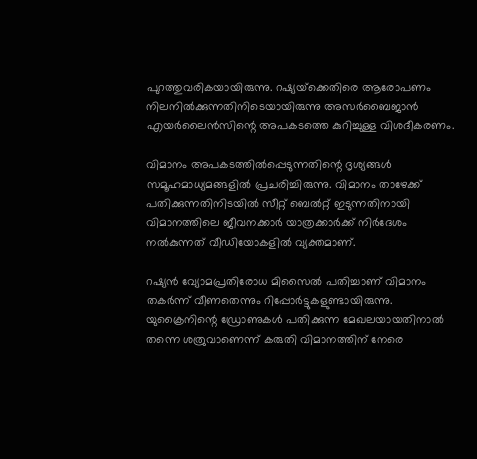പുറത്തുവരികയായിരുന്നു. റഷ്യയ്‌ക്കെതിരെ ആരോപണം നിലനില്‍ക്കുന്നതിനിടെയായിരുന്നു അസര്‍ബൈജാന്‍ എയര്‍ലൈന്‍സിന്റെ അപകടത്തെ കുറിച്ചുള്ള വിശദീകരണം.

വിമാനം അപകടത്തില്‍പ്പെടുന്നതിന്റെ ദൃശ്യങ്ങള്‍ സമൂഹമാധ്യമങ്ങളില്‍ പ്രചരിച്ചിരുന്നു. വിമാനം താഴേക്ക് പതിക്കുന്നതിനിടയില്‍ സീറ്റ് ബെല്‍റ്റ് ഇടുന്നതിനായി വിമാനത്തിലെ ജീവനക്കാര്‍ യാത്രക്കാര്‍ക്ക് നിര്‍ദേശം നല്‍കുന്നത് വീഡിയോകളില്‍ വ്യക്തമാണ്.

റഷ്യന്‍ വ്യോമപ്രതിരോധ മിസൈല്‍ പതിച്ചാണ് വിമാനം തകര്‍ന്ന് വീണതെന്നും റിപ്പോര്‍ട്ടുകളുണ്ടായിരുന്നു. യുക്രൈനിന്റെ ഡ്രോണുകള്‍ പതിക്കുന്ന മേഖലയായതിനാല്‍ തന്നെ ശത്രുവാണെന്ന് കരുതി വിമാനത്തിന് നേരെ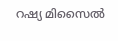റഷ്യ മിസൈല്‍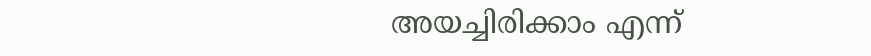അയച്ചിരിക്കാം എന്ന്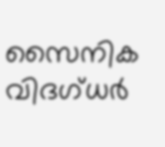സൈനിക വിദഗ്ധര്‍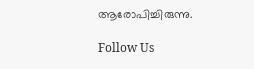ആരോപിച്ചിരുന്നു.

Follow Us